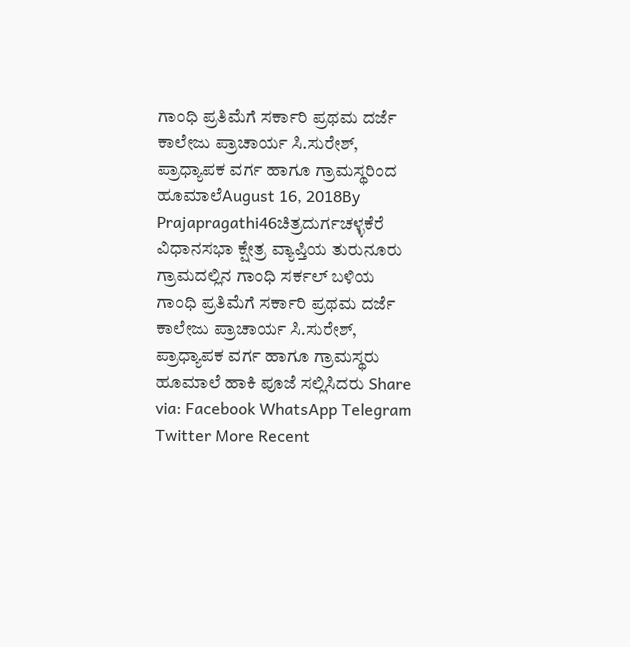ಗಾಂಧಿ ಪ್ರತಿಮೆಗೆ ಸರ್ಕಾರಿ ಪ್ರಥಮ ದರ್ಜೆ ಕಾಲೇಜು ಪ್ರಾಚಾರ್ಯ ಸಿ.ಸುರೇಶ್, ಪ್ರಾಧ್ಯಾಪಕ ವರ್ಗ ಹಾಗೂ ಗ್ರಾಮಸ್ಥರಿಂದ ಹೂಮಾಲೆAugust 16, 2018By Prajapragathi46ಚಿತ್ರದುರ್ಗಚಳ್ಳಕೆರೆ ವಿಧಾನಸಭಾ ಕ್ಷೇತ್ರ ವ್ಯಾಪ್ತಿಯ ತುರುನೂರು ಗ್ರಾಮದಲ್ಲಿನ ಗಾಂಧಿ ಸರ್ಕಲ್ ಬಳಿಯ ಗಾಂಧಿ ಪ್ರತಿಮೆಗೆ ಸರ್ಕಾರಿ ಪ್ರಥಮ ದರ್ಜೆ ಕಾಲೇಜು ಪ್ರಾಚಾರ್ಯ ಸಿ.ಸುರೇಶ್, ಪ್ರಾಧ್ಯಾಪಕ ವರ್ಗ ಹಾಗೂ ಗ್ರಾಮಸ್ಥರು ಹೂಮಾಲೆ ಹಾಕಿ ಪೂಜೆ ಸಲ್ಲಿಸಿದರು Share via: Facebook WhatsApp Telegram Twitter More Recent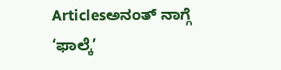Articlesಅನಂತ್ ನಾಗ್ಗೆ ‘ಫಾಲ್ಕೆ’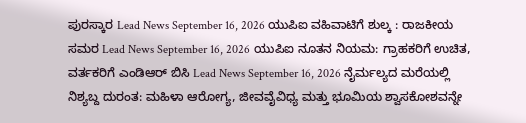ಪುರಸ್ಕಾರ Lead News September 16, 2026 ಯುಪಿಐ ವಹಿವಾಟಿಗೆ ಶುಲ್ಕ : ರಾಜಕೀಯ ಸಮರ Lead News September 16, 2026 ಯುಪಿಐ ನೂತನ ನಿಯಮ: ಗ್ರಾಹಕರಿಗೆ ಉಚಿತ, ವರ್ತಕರಿಗೆ ಎಂಡಿಆರ್ ಬಿಸಿ Lead News September 16, 2026 ನೈರ್ಮಲ್ಯದ ಮರೆಯಲ್ಲಿ ನಿಶ್ಯಬ್ದ ದುರಂತ: ಮಹಿಳಾ ಆರೋಗ್ಯ, ಜೀವವೈವಿಧ್ಯ ಮತ್ತು ಭೂಮಿಯ ಶ್ವಾಸಕೋಶವನ್ನೇ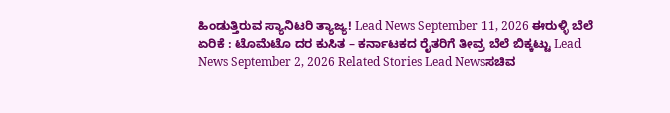ಹಿಂಡುತ್ತಿರುವ ಸ್ಯಾನಿಟರಿ ತ್ಯಾಜ್ಯ! Lead News September 11, 2026 ಈರುಳ್ಳಿ ಬೆಲೆ ಏರಿಕೆ : ಟೊಮೆಟೊ ದರ ಕುಸಿತ – ಕರ್ನಾಟಕದ ರೈತರಿಗೆ ತೀವ್ರ ಬೆಲೆ ಬಿಕ್ಕಟ್ಟು Lead News September 2, 2026 Related Stories Lead Newsಸಚಿವ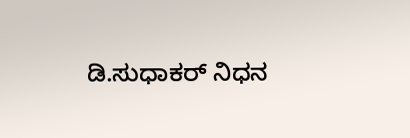ಡಿ.ಸುಧಾಕರ್ ನಿಧನ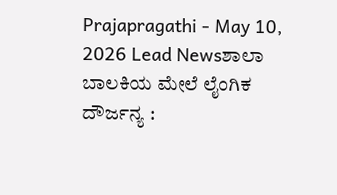Prajapragathi - May 10, 2026 Lead Newsಶಾಲಾ ಬಾಲಕಿಯ ಮೇಲೆ ಲೈಂಗಿಕ ದೌರ್ಜನ್ಯ :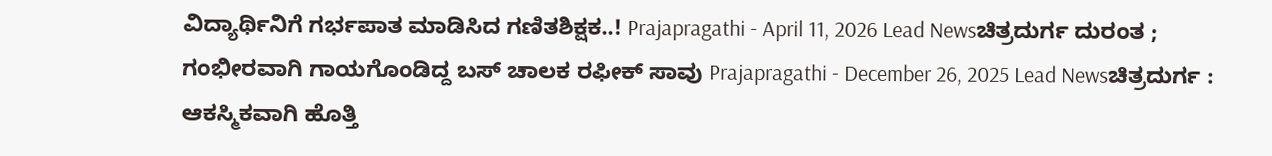ವಿದ್ಯಾರ್ಥಿನಿಗೆ ಗರ್ಭಪಾತ ಮಾಡಿಸಿದ ಗಣಿತಶಿಕ್ಷಕ..! Prajapragathi - April 11, 2026 Lead Newsಚಿತ್ರದುರ್ಗ ದುರಂತ ; ಗಂಭೀರವಾಗಿ ಗಾಯಗೊಂಡಿದ್ದ ಬಸ್ ಚಾಲಕ ರಫೀಕ್ ಸಾವು Prajapragathi - December 26, 2025 Lead Newsಚಿತ್ರದುರ್ಗ : ಆಕಸ್ಮಿಕವಾಗಿ ಹೊತ್ತಿ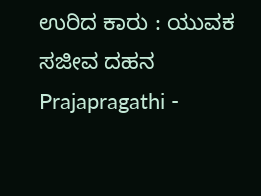ಉರಿದ ಕಾರು : ಯುವಕ ಸಜೀವ ದಹನ Prajapragathi -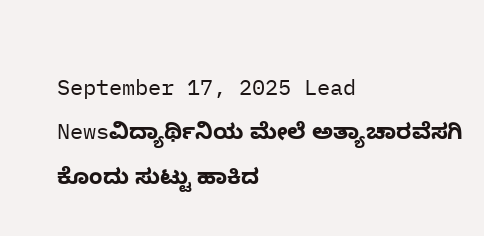September 17, 2025 Lead Newsವಿದ್ಯಾರ್ಥಿನಿಯ ಮೇಲೆ ಅತ್ಯಾಚಾರವೆಸಗಿ ಕೊಂದು ಸುಟ್ಟು ಹಾಕಿದ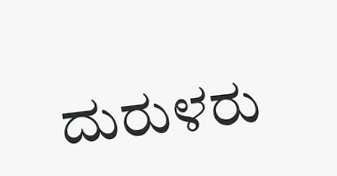ದುರುಳರು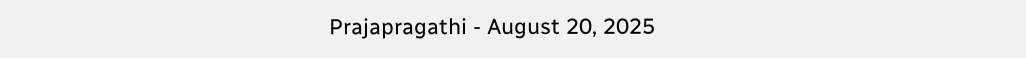Prajapragathi - August 20, 2025